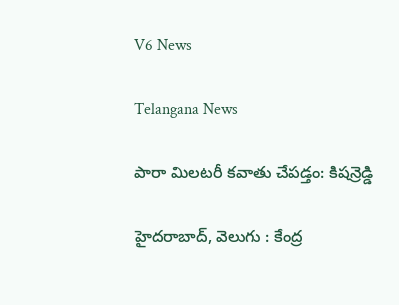V6 News

Telangana News

పారా మిలటరీ కవాతు చేపడ్తం: కిషన్రెడ్డి

హైదరాబాద్, వెలుగు : కేంద్ర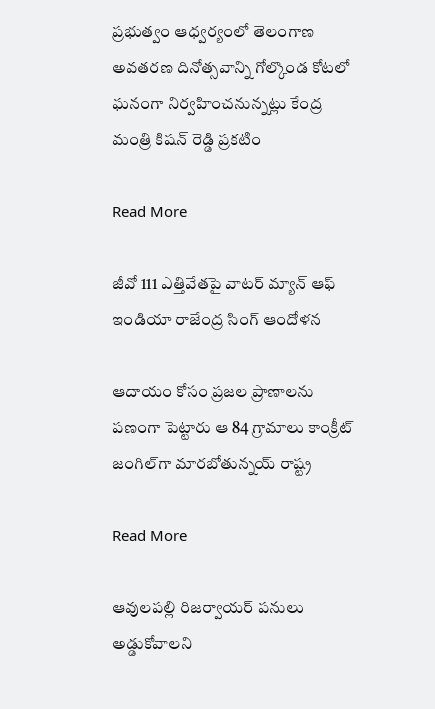ప్రభుత్వం ఆధ్వర్యంలో తెలంగాణ అవతరణ దినోత్సవాన్ని గోల్కొండ కోటలో ఘనంగా నిర్వహించనున్నట్లు కేంద్ర మంత్రి కిషన్ రెడ్డి ప్రకటిం

Read More

జీవో 111 ఎత్తివేతపై వాటర్ మ్యాన్ ఆఫ్ ఇండియా రాజేంద్ర సింగ్ ఆందోళన

ఆదాయం కోసం ప్రజల ప్రాణాలను పణంగా పెట్టారు ఆ 84 గ్రామాలు కాంక్రీట్ జంగిల్‌‌‌‌గా మారబోతున్నయ్‌‌‌‌ రాష్ట్ర

Read More

ఆవులపల్లి రిజర్వాయర్ పనులు అడ్డుకోవాలని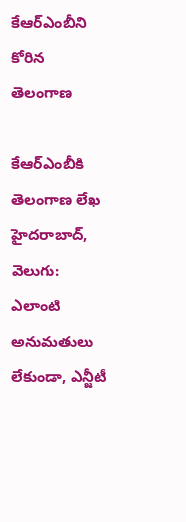కేఆర్ఎంబీని కోరిన తెలంగాణ

కేఆర్ఎంబీకి తెలంగాణ లేఖ హైదరాబాద్, వెలుగు: ఎలాంటి అనుమతులు లేకుండా, ఎన్జీటీ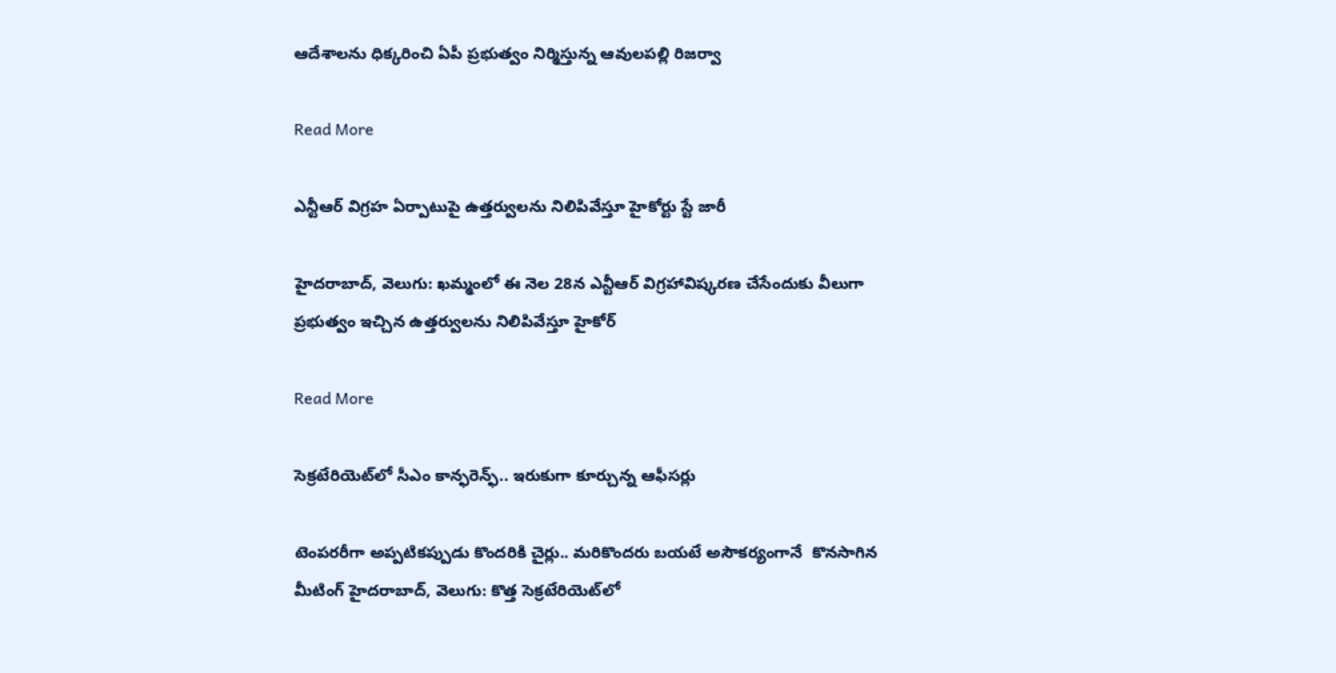ఆదేశాలను ధిక్కరించి ఏపీ ప్రభుత్వం నిర్మిస్తున్న ఆవులపల్లి రిజర్వా

Read More

ఎన్టీఆర్‌‌‌‌ విగ్రహ ఏర్పాటుపై ఉత్తర్వులను నిలిపివేస్తూ హైకోర్టు స్టే జారీ

హైదరాబాద్, వెలుగు: ఖమ్మంలో ఈ నెల 28న ఎన్టీఆర్‌‌‌‌ విగ్రహావిష్కరణ చేసేందుకు వీలుగా ప్రభుత్వం ఇచ్చిన ఉత్తర్వులను నిలిపివేస్తూ హైకోర్

Read More

సెక్రటేరియెట్‌లో సీఎం కాన్ఫరెన్ఫ్‌.. ఇరుకుగా కూర్చున్న ఆఫీసర్లు

టెంపరరీగా అప్పటికప్పుడు కొందరికి చైర్లు.. మరికొందరు బయటే అసౌకర్యంగానే  కొనసాగిన మీటింగ్ హైదరాబాద్, వెలుగు: కొత్త సెక్రటేరియెట్‌లో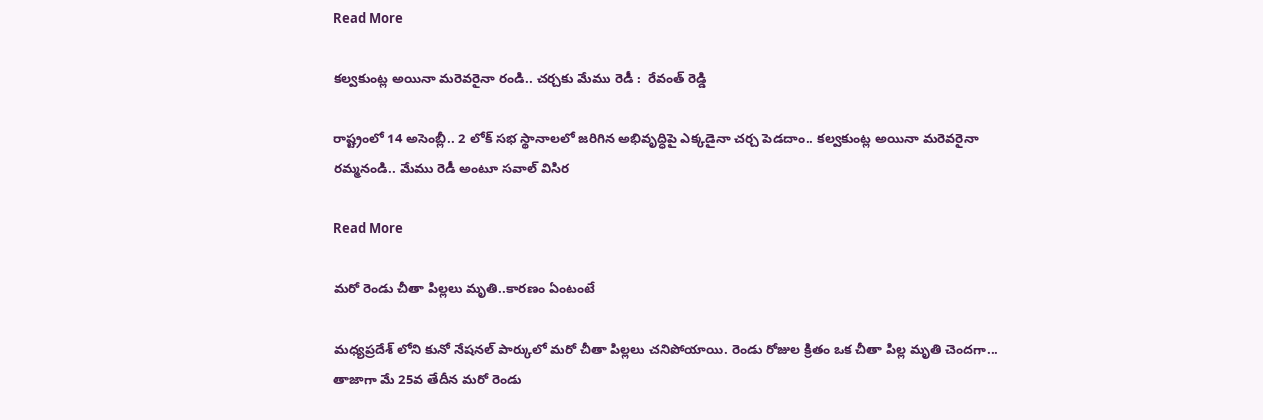Read More

కల్వకుంట్ల అయినా మరెవరైనా రండి.. చర్చకు మేము రెడీ :  రేవంత్ రెడ్డి

రాష్ట్రంలో 14 అసెంబ్లీ.. 2 లోక్ సభ స్థానాలలో జరిగిన అభివృద్ధిపై ఎక్కడైనా చర్చ పెడదాం.. కల్వకుంట్ల అయినా మరెవరైనా రమ్మనండి.. మేము రెడీ అంటూ సవాల్ విసిర

Read More

మరో రెండు చీతా పిల్లలు మృతి..కారణం ఏంటంటే

మధ్యప్రదేశ్‌ లోని కునో నేషనల్ పార్కులో మరో చీతా పిల్లలు చనిపోయాయి. రెండు రోజుల క్రితం ఒక చీతా పిల్ల మృతి చెందగా... తాజాగా మే 25వ తేదీన మరో రెండు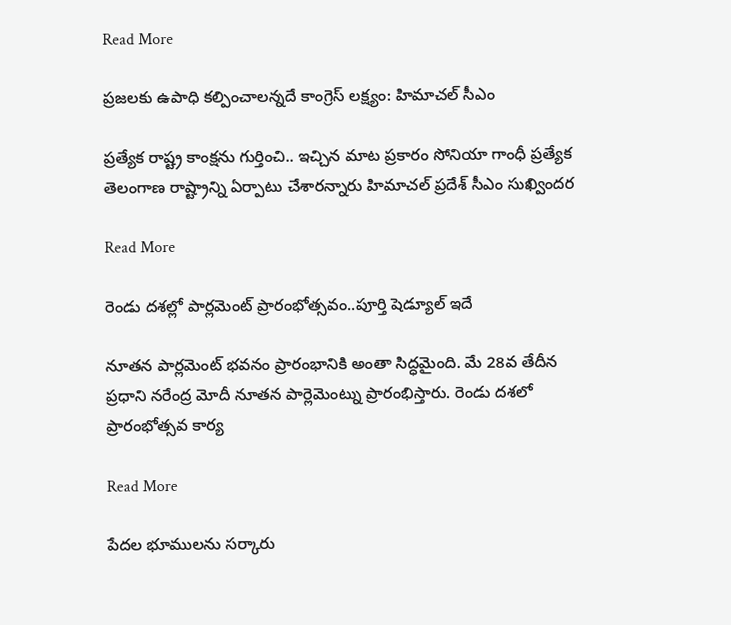Read More

ప్రజలకు ఉపాధి కల్పించాలన్నదే కాంగ్రెస్ లక్ష్యం: హిమాచల్ సీఎం

ప్రత్యేక రాష్ట్ర కాంక్షను గుర్తించి.. ఇచ్చిన మాట ప్రకారం సోనియా గాంధీ ప్రత్యేక తెలంగాణ రాష్ట్రాన్ని ఏర్పాటు చేశారన్నారు హిమాచల్ ప్రదేశ్ సీఎం సుఖ్విందర

Read More

రెండు దశల్లో పార్లమెంట్ ప్రారంభోత్సవం..పూర్తి షెడ్యూల్ ఇదే

నూతన పార్లమెంట్ భవనం ప్రారంభానికి అంతా సిద్ధమైంది. మే 28వ తేదీన ప్రధాని నరేంద్ర మోదీ నూతన పార్లెమెంట్ను ప్రారంభిస్తారు. రెండు దశలో ప్రారంభోత్సవ కార్య

Read More

పేదల భూములను సర్కారు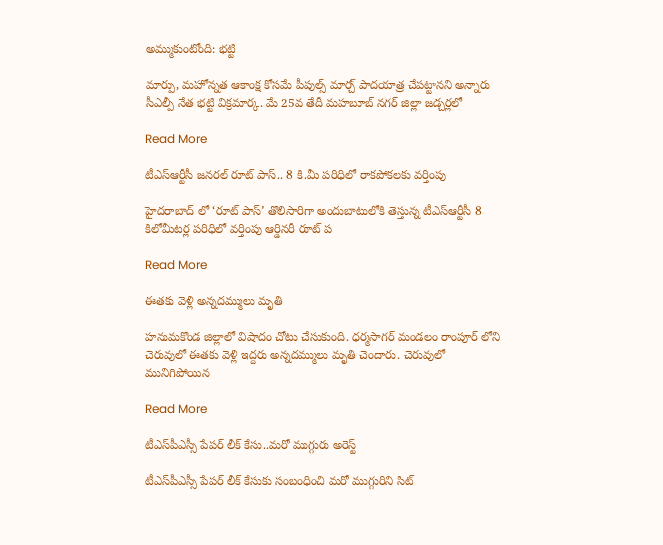అమ్ముకుంటోంది: భట్టి

మార్పు, మహోన్నత ఆకాంక్ష కోసమే పీపుల్స్ మార్చ్ పాదయాత్ర చేపట్టానని అన్నారు సీఎల్పీ నేత భట్టి విక్రమార్క. మే 25వ తేదీ మహబూబ్ నగర్ జిల్లా జడ్చర్లలో

Read More

టీఎస్ఆర్టీసీ జనరల్ రూట్ పాస్.. 8 కి.మీ పరిధిలో రాకపోకలకు వర్తింపు

హైదరాబాద్ లో ‘రూట్ పాస్’ తొలిసారిగా అందుబాటులోకి తెస్తున్న‌ టీఎస్‌ఆర్టీసీ 8 కిలోమీటర్ల పరిధిలో వర్తింపు ఆర్డినరీ రూట్ ప

Read More

ఈతకు వెళ్లి అన్నదమ్ములు మృతి

హనుమకొండ జిల్లాలో విషాదం చోటు చేసుకుంది. ధర్మసాగర్ మండలం రాంపూర్ లోని చెరువులో ఈతకు వెళ్లి ఇద్దరు అన్నదమ్ములు మృతి చెందారు. చెరువులో మునిగిపోయిన

Read More

టీఎస్‌పీఎస్సీ పేపర్ లీక్ కేసు..మరో ముగ్గురు అరెస్ట్

టీఎస్‌పీఎస్సీ పేపర్ లీక్ కేసుకు సంబంధించి మరో ముగ్గురిని సిట్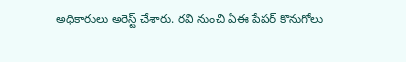అధికారులు అరెస్ట్ చేశారు. రవి నుంచి ఏఈ పేపర్ కొనుగోలు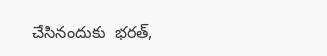చేసినందుకు  భరత్,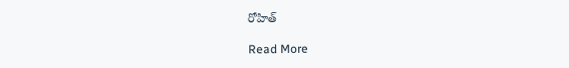రోహిత్

Read More